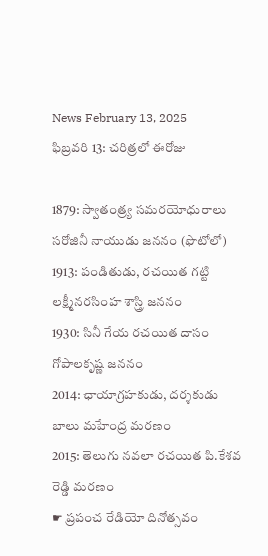News February 13, 2025
ఫిబ్రవరి 13: చరిత్రలో ఈరోజు

1879: స్వాతంత్ర్య సమరయోధురాలు సరోజినీ నాయుడు జననం (ఫొటోలో)
1913: పండితుడు, రచయిత గట్టి లక్ష్మీనరసింహ శాస్త్రి జననం
1930: సినీ గేయ రచయిత దాసం గోపాలకృష్ణ జననం
2014: ఛాయాగ్రహకుడు, దర్శకుడు బాలు మహేంద్ర మరణం
2015: తెలుగు నవలా రచయిత పి.కేశవ రెడ్డి మరణం
☛ ప్రపంచ రేడియో దినోత్సవం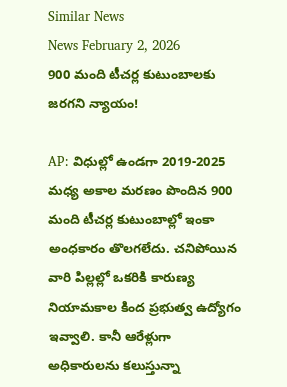Similar News
News February 2, 2026
900 మంది టీచర్ల కుటుంబాలకు జరగని న్యాయం!

AP: విధుల్లో ఉండగా 2019-2025 మధ్య అకాల మరణం పొందిన 900 మంది టీచర్ల కుటుంబాల్లో ఇంకా అంధకారం తొలగలేదు. చనిపోయిన వారి పిల్లల్లో ఒకరికి కారుణ్య నియామకాల కింద ప్రభుత్వ ఉద్యోగం ఇవ్వాలి. కానీ ఆరేళ్లుగా అధికారులను కలుస్తున్నా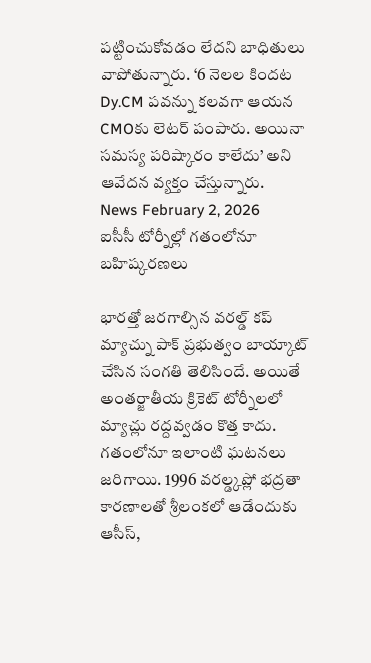పట్టించుకోవడం లేదని బాధితులు వాపోతున్నారు. ‘6 నెలల కిందట Dy.CM పవన్ను కలవగా ఆయన CMOకు లెటర్ పంపారు. అయినా సమస్య పరిష్కారం కాలేదు’ అని ఆవేదన వ్యక్తం చేస్తున్నారు.
News February 2, 2026
ఐసీసీ టోర్నీల్లో గతంలోనూ బహిష్కరణలు

భారత్తో జరగాల్సిన వరల్డ్ కప్ మ్యాచ్ను పాక్ ప్రభుత్వం బాయ్కాట్ చేసిన సంగతి తెలిసిందే. అయితే అంతర్జాతీయ క్రికెట్ టోర్నీలలో మ్యాచ్లు రద్దవ్వడం కొత్త కాదు. గతంలోనూ ఇలాంటి ఘటనలు జరిగాయి. 1996 వరల్డ్కప్లో భద్రతా కారణాలతో శ్రీలంకలో ఆడేందుకు ఆసీస్,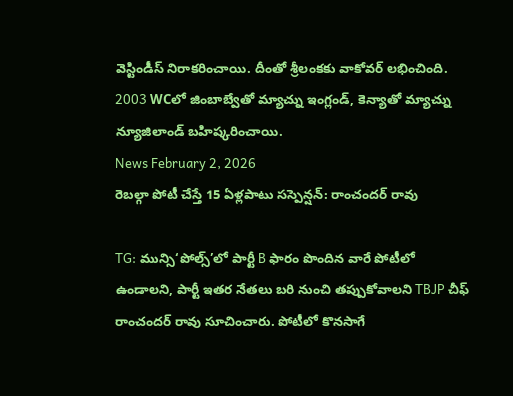వెస్టిండీస్ నిరాకరించాయి. దీంతో శ్రీలంకకు వాకోవర్ లభించింది. 2003 WCలో జింబాబ్వేతో మ్యాచ్ను ఇంగ్లండ్, కెన్యాతో మ్యాచ్ను న్యూజిలాండ్ బహిష్కరించాయి.
News February 2, 2026
రెబల్గా పోటీ చేస్తే 15 ఏళ్లపాటు సస్పెన్షన్: రాంచందర్ రావు

TG: మున్సి‘పోల్స్’లో పార్టీ B ఫారం పొందిన వారే పోటీలో ఉండాలని, పార్టీ ఇతర నేతలు బరి నుంచి తప్పుకోవాలని TBJP చీఫ్ రాంచందర్ రావు సూచించారు. పోటీలో కొనసాగే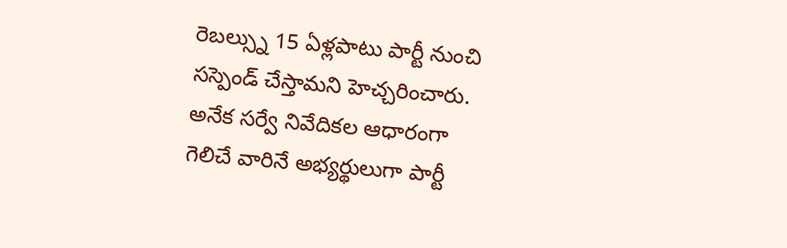రెబల్స్ను 15 ఏళ్లపాటు పార్టీ నుంచి సస్పెండ్ చేస్తామని హెచ్చరించారు. అనేక సర్వే నివేదికల ఆధారంగా గెలిచే వారినే అభ్యర్థులుగా పార్టీ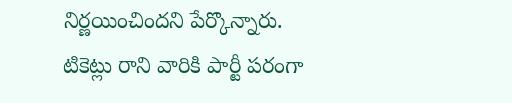నిర్ణయించిందని పేర్కొన్నారు. టికెట్లు రాని వారికి పార్టీ పరంగా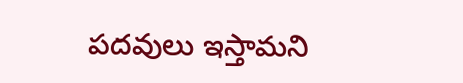పదవులు ఇస్తామని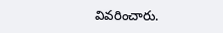వివరించారు.